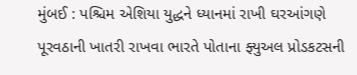મુંબઈ : પશ્ચિમ એશિયા યુદ્ધને ધ્યાનમાં રાખી ઘરઆંગણે પૂરવઠાની ખાતરી રાખવા ભારતે પોતાના ફ્યુઅલ પ્રોડકટસની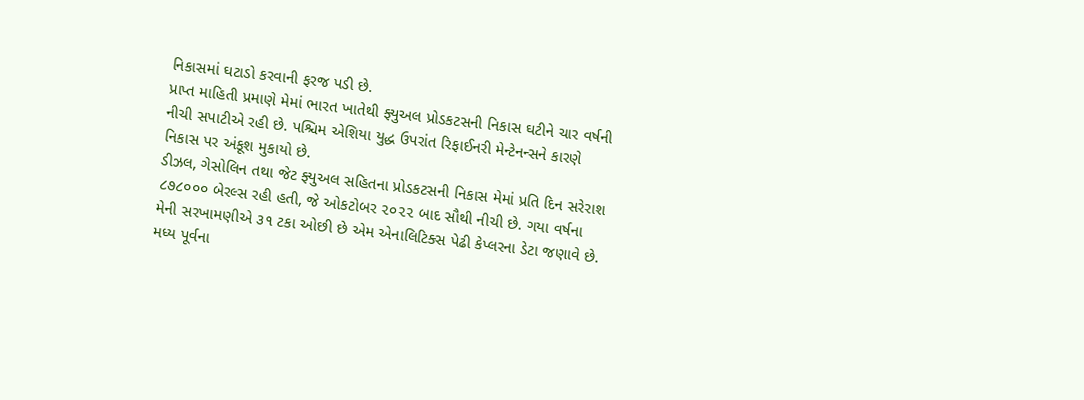નિકાસમાં ઘટાડો કરવાની ફરજ પડી છે.
પ્રાપ્ત માહિતી પ્રમાણે મેમાં ભારત ખાતેથી ફ્યુઅલ પ્રોડકટસની નિકાસ ઘટીને ચાર વર્ષની નીચી સપાટીએ રહી છે. પશ્ચિમ એશિયા યુદ્ધ ઉપરાંત રિફાઈનરી મેન્ટેનન્સને કારણે નિકાસ પર અંકૂશ મુકાયો છે.
ડીઝલ, ગેસોલિન તથા જેટ ફ્યુઅલ સહિતના પ્રોડકટસની નિકાસ મેમાં પ્રતિ દિન સરેરાશ ૮૭૮૦૦૦ બેરલ્સ રહી હતી, જે ઓકટોબર ૨૦૨૨ બાદ સૌથી નીચી છે. ગયા વર્ષના મેની સરખામણીએ ૩૧ ટકા ઓછી છે એમ એનાલિટિક્સ પેઢી કેપ્લરના ડેટા જણાવે છે.
મધ્ય પૂર્વના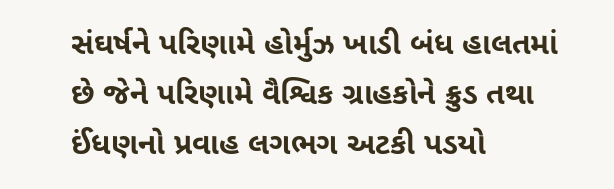સંઘર્ષને પરિણામે હોર્મુઝ ખાડી બંધ હાલતમાં છે જેને પરિણામે વૈશ્વિક ગ્રાહકોને ક્રુડ તથા ઈંધણનો પ્રવાહ લગભગ અટકી પડયો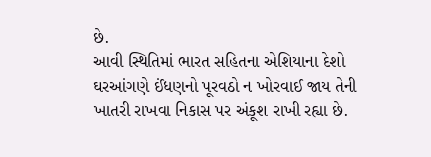છે.
આવી સ્થિતિમાં ભારત સહિતના એશિયાના દેશો ઘરઆંગણે ઈંધણનો પૂરવઠો ન ખોરવાઈ જાય તેની ખાતરી રાખવા નિકાસ પર અંકૂશ રાખી રહ્યા છે.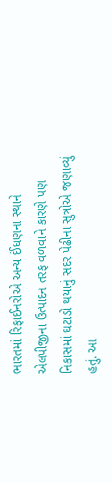ભારતમાં રિફાઈનરોએ અન્ય ઈંધણના સ્થાને એલપીજીના ઉત્પાદન તરફ વળવાને કારણે પણ નિકાસમાં ઘટાડો થયાનું સદર પેઢીના સુત્રોએ જણાવ્યું હતું. આ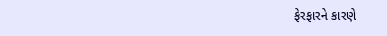ફેરફારને કારણે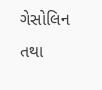ગેસોલિન તથા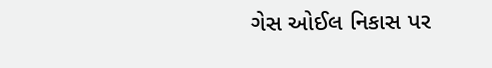ગેસ ઓઈલ નિકાસ પર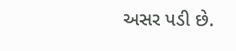અસર પડી છે.